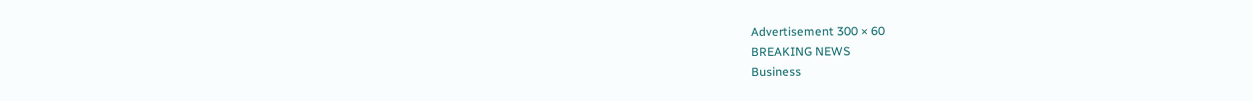Advertisement 300 × 60
BREAKING NEWS
Business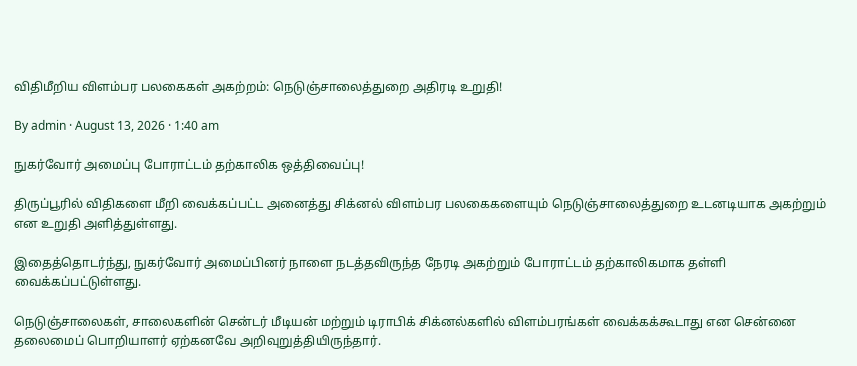விதிமீறிய விளம்பர பலகைகள் அகற்றம்: நெடுஞ்சாலைத்துறை அதிரடி உறுதி!

By admin · August 13, 2026 · 1:40 am

நுகர்வோர் அமைப்பு போராட்டம் தற்காலிக ஒத்திவைப்பு!

திருப்பூரில் விதிகளை மீறி வைக்கப்பட்ட அனைத்து சிக்னல் விளம்பர பலகைகளையும் நெடுஞ்சாலைத்துறை உடனடியாக அகற்றும் என உறுதி அளித்துள்ளது.

இதைத்தொடர்ந்து, நுகர்வோர் அமைப்பினர் நாளை நடத்தவிருந்த நேரடி அகற்றும் போராட்டம் தற்காலிகமாக தள்ளி வைக்கப்பட்டுள்ளது.

நெடுஞ்சாலைகள், சாலைகளின் சென்டர் மீடியன் மற்றும் டிராபிக் சிக்னல்களில் விளம்பரங்கள் வைக்கக்கூடாது என சென்னை தலைமைப் பொறியாளர் ஏற்கனவே அறிவுறுத்தியிருந்தார்.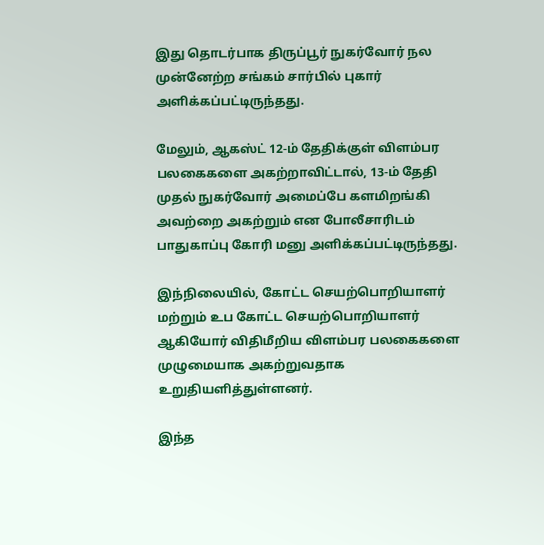இது தொடர்பாக திருப்பூர் நுகர்வோர் நல முன்னேற்ற சங்கம் சார்பில் புகார் அளிக்கப்பட்டிருந்தது.

மேலும், ஆகஸ்ட் 12-ம் தேதிக்குள் விளம்பர பலகைகளை அகற்றாவிட்டால், 13-ம் தேதி முதல் நுகர்வோர் அமைப்பே களமிறங்கி அவற்றை அகற்றும் என போலீசாரிடம் பாதுகாப்பு கோரி மனு அளிக்கப்பட்டிருந்தது.

இந்நிலையில், கோட்ட செயற்பொறியாளர் மற்றும் உப கோட்ட செயற்பொறியாளர் ஆகியோர் விதிமீறிய விளம்பர பலகைகளை முழுமையாக அகற்றுவதாக உறுதியளித்துள்ளனர்.

இந்த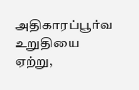அதிகாரப்பூர்வ உறுதியை ஏற்று,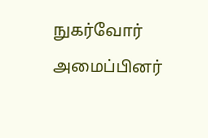நுகர்வோர் அமைப்பினர்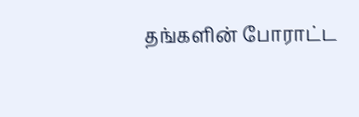தங்களின் போராட்ட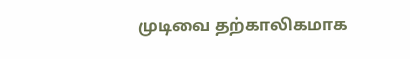முடிவை தற்காலிகமாக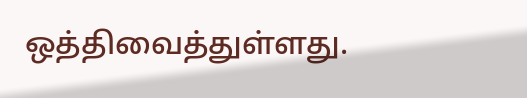ஒத்திவைத்துள்ளது.